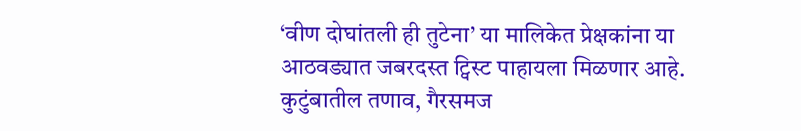‘वीण दोघांतली ही तुटेना’ या मालिकेत प्रेक्षकांना या आठवड्यात जबरदस्त ट्विस्ट पाहायला मिळणार आहे. कुटुंबातील तणाव, गैरसमज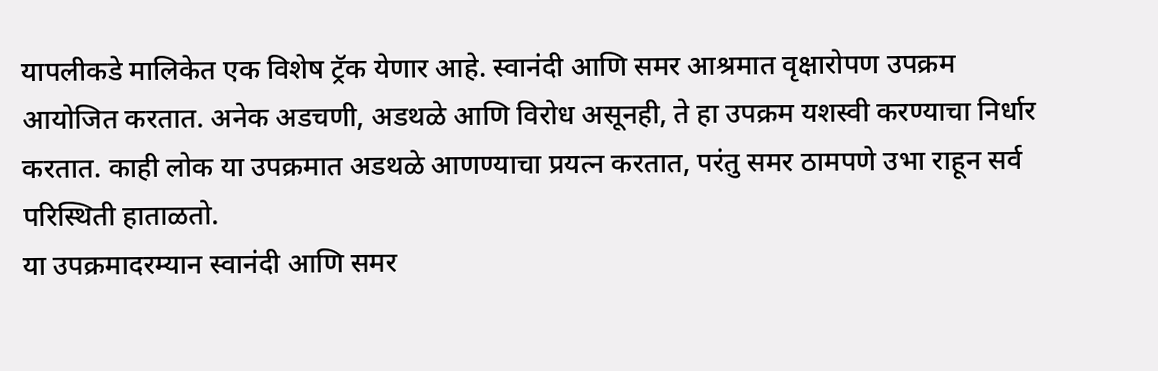यापलीकडे मालिकेत एक विशेष ट्रॅक येणार आहे. स्वानंदी आणि समर आश्रमात वृक्षारोपण उपक्रम आयोजित करतात. अनेक अडचणी, अडथळे आणि विरोध असूनही, ते हा उपक्रम यशस्वी करण्याचा निर्धार करतात. काही लोक या उपक्रमात अडथळे आणण्याचा प्रयत्न करतात, परंतु समर ठामपणे उभा राहून सर्व परिस्थिती हाताळतो.
या उपक्रमादरम्यान स्वानंदी आणि समर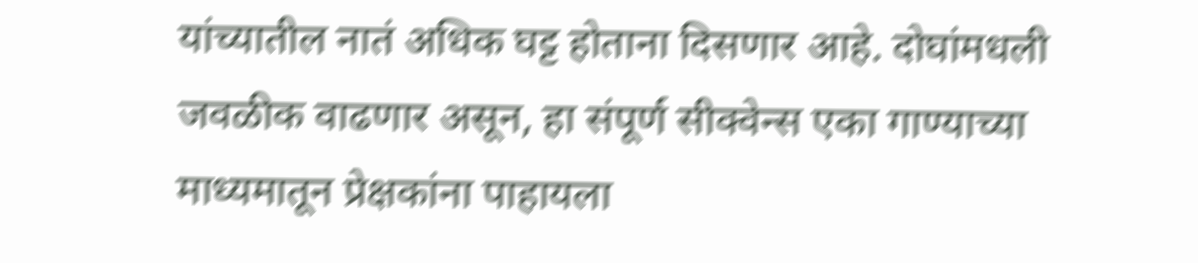यांच्यातील नातं अधिक घट्ट होताना दिसणार आहे. दोघांमधली जवळीक वाढणार असून, हा संपूर्ण सीक्वेन्स एका गाण्याच्या माध्यमातून प्रेक्षकांना पाहायला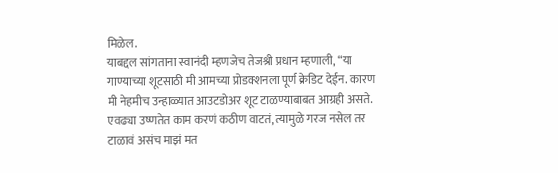मिळेल.
याबद्दल सांगताना स्वानंदी म्हणजेच तेजश्री प्रधान म्हणाली, “या गाण्याच्या शूटसाठी मी आमच्या प्रोडक्शनला पूर्ण क्रेडिट देईन. कारण मी नेहमीच उन्हाळ्यात आउटडोअर शूट टाळण्याबाबत आग्रही असते. एवढ्या उष्णतेत काम करणं कठीण वाटतं, त्यामुळे गरज नसेल तर टाळावं असंच माझं मत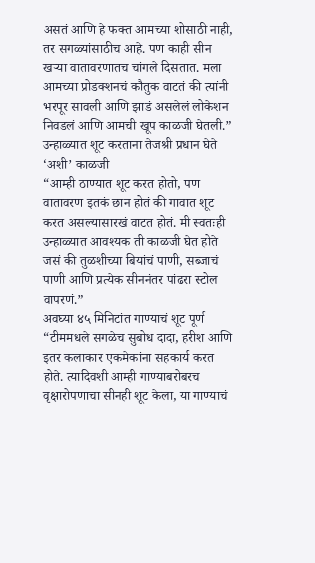असतं आणि हे फक्त आमच्या शोसाठी नाही, तर सगळ्यांसाठीच आहे. पण काही सीन खऱ्या वातावरणातच चांगले दिसतात. मला आमच्या प्रोडक्शनचं कौतुक वाटतं की त्यांनी भरपूर सावली आणि झाडं असलेलं लोकेशन निवडलं आणि आमची खूप काळजी घेतली.”
उन्हाळ्यात शूट करताना तेजश्री प्रधान घेते ‘अशी’ काळजी
“आम्ही ठाण्यात शूट करत होतो, पण वातावरण इतकं छान होतं की गावात शूट करत असल्यासारखं वाटत होतं. मी स्वतःही उन्हाळ्यात आवश्यक ती काळजी घेत होते जसं की तुळशीच्या बियांचं पाणी, सब्जाचं पाणी आणि प्रत्येक सीननंतर पांढरा स्टोल वापरणं.”
अवघ्या ४५ मिनिटांत गाण्याचं शूट पूर्ण
“टीममधले सगळेच सुबोध दादा, हरीश आणि इतर कलाकार एकमेकांना सहकार्य करत होते. त्यादिवशी आम्ही गाण्याबरोबरच वृक्षारोपणाचा सीनही शूट केला, या गाण्याचं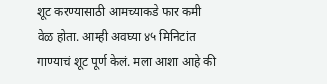शूट करण्यासाठी आमच्याकडे फार कमी वेळ होता. आम्ही अवघ्या ४५ मिनिटांत गाण्याचं शूट पूर्ण केलं. मला आशा आहे की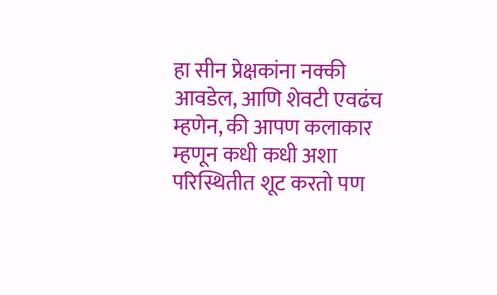हा सीन प्रेक्षकांना नक्की आवडेल, आणि शेवटी एवढंच म्हणेन, की आपण कलाकार म्हणून कधी कधी अशा परिस्थितीत शूट करतो पण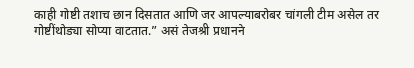काही गोष्टी तशाच छान दिसतात आणि जर आपल्याबरोबर चांगली टीम असेल तर गोष्टींथोड्या सोप्या वाटतात.” असं तेजश्री प्रधानने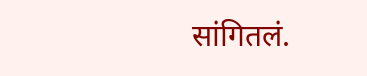सांगितलं.